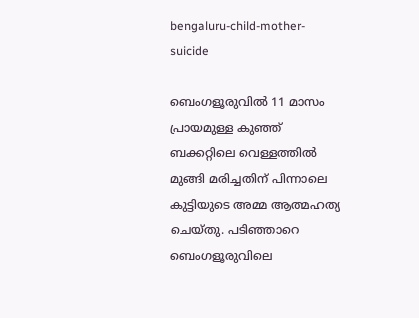bengaluru-child-mother-suicide

ബെംഗളൂരുവില്‍ 11 മാസം പ്രായമുള്ള കുഞ്ഞ് ബക്കറ്റിലെ വെള്ളത്തില്‍ മുങ്ങി മരിച്ചതിന് പിന്നാലെ കുട്ടിയുടെ അമ്മ ആത്മഹത്യ ചെയ്തു. പടിഞ്ഞാറെ ബെംഗളൂരുവിലെ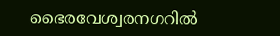ഭൈരവേശ്വരനഗറില്‍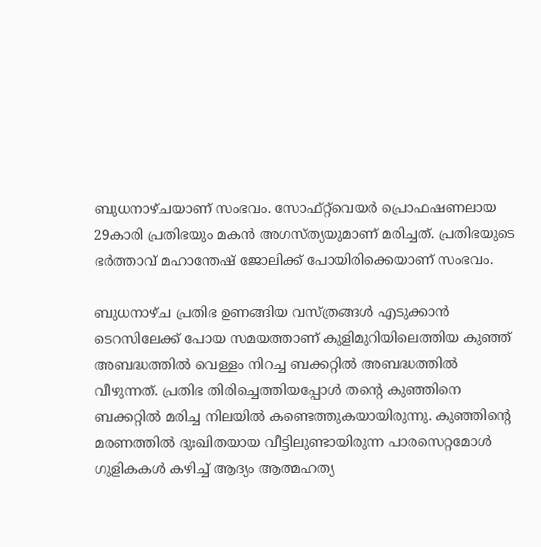ബുധനാഴ്ചയാണ് സംഭവം. സോഫ്റ്റ്‌വെയർ പ്രൊഫഷണലായ 29കാരി പ്രതിഭയും മകന്‍ അഗസ്ത്യയുമാണ് മരിച്ചത്. പ്രതിഭയുടെ ഭര്‍ത്താവ് മഹാന്തേഷ് ജോലിക്ക് പോയിരിക്കെയാണ് സംഭവം.

ബുധനാഴ്ച പ്രതിഭ ഉണങ്ങിയ വസ്ത്രങ്ങൾ എടുക്കാൻ ടെറസിലേക്ക് പോയ സമയത്താണ് കുളിമുറിയിലെത്തിയ കുഞ്ഞ് അബദ്ധത്തിൽ വെള്ളം നിറച്ച ബക്കറ്റിൽ അബദ്ധത്തില്‍ വീഴുന്നത്. പ്രതിഭ തിരിച്ചെത്തിയപ്പോൾ തന്റെ കുഞ്ഞിനെ ബക്കറ്റിൽ മരിച്ച നിലയിൽ കണ്ടെത്തുകയായിരുന്നു. കുഞ്ഞിന്റെ മരണത്തിൽ ദുഃഖിതയായ വീട്ടിലുണ്ടായിരുന്ന പാരസെറ്റമോള്‍ ഗുളികകള്‍ കഴിച്ച് ആദ്യം ആത്മഹത്യ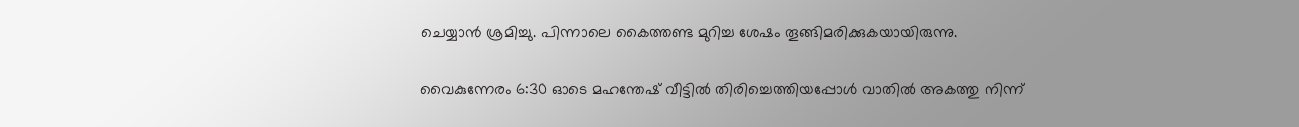ചെയ്യാന്‍ ശ്രമിച്ചു. പിന്നാലെ കൈത്തണ്ട മുറിച്ച ശേഷം തൂങ്ങിമരിക്കുകയായിരുന്നു.

വൈകുന്നേരം 6:30 ഓടെ മഹന്തേഷ് വീട്ടിൽ തിരിച്ചെത്തിയപ്പോൾ വാതിൽ അകത്തു നിന്ന്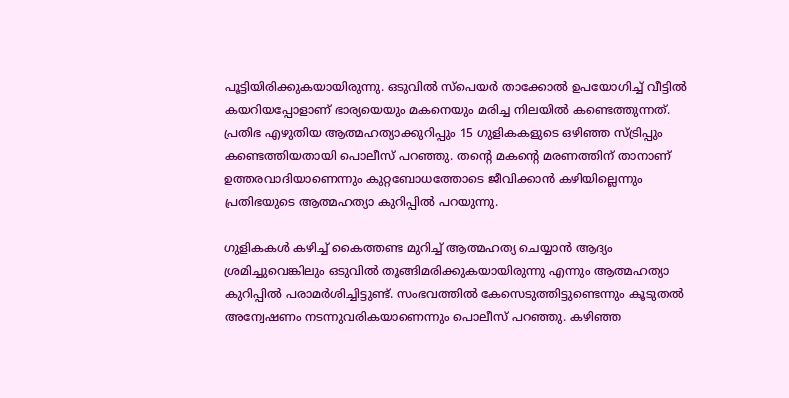പൂട്ടിയിരിക്കുകയായിരുന്നു. ഒടുവില്‍ സ്പെയർ താക്കോൽ ഉപയോഗിച്ച് വീട്ടിൽ കയറിയപ്പോളാണ് ഭാര്യയെയും മകനെയും മരിച്ച നിലയിൽ കണ്ടെത്തുന്നത്. പ്രതിഭ എഴുതിയ ആത്മഹത്യാക്കുറിപ്പും 15 ഗുളികകളുടെ ഒഴിഞ്ഞ സ്ട്രിപ്പും കണ്ടെത്തിയതായി പൊലീസ് പറഞ്ഞു. തന്റെ മകന്റെ മരണത്തിന് താനാണ് ഉത്തരവാദിയാണെന്നും കുറ്റബോധത്തോടെ ജീവിക്കാൻ കഴിയില്ലെന്നും പ്രതിഭയുടെ ആത്മഹത്യാ കുറിപ്പിൽ പറയുന്നു.

ഗുളികകൾ കഴിച്ച് കൈത്തണ്ട മുറിച്ച് ആത്മഹത്യ ചെയ്യാൻ ആദ്യം ശ്രമിച്ചുവെങ്കിലും ഒടുവിൽ തൂങ്ങിമരിക്കുകയായിരുന്നു എന്നും ആത്മഹത്യാ കുറിപ്പില്‍ പരാമർശിച്ചിട്ടുണ്ട്. സംഭവത്തില്‍ കേസെടുത്തിട്ടുണ്ടെന്നും കൂടുതൽ അന്വേഷണം നടന്നുവരികയാണെന്നും പൊലീസ് പറഞ്ഞു. കഴിഞ്ഞ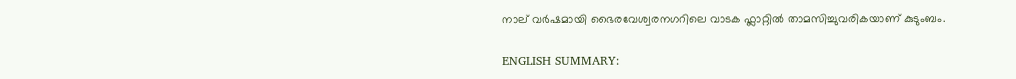നാല് വർഷമായി ഭൈരവേശ്വരനഗറിലെ വാടക ഫ്ലാറ്റിൽ താമസിച്ചുവരികയാണ് കുടുംബം.

ENGLISH SUMMARY: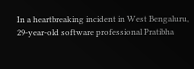In a heartbreaking incident in West Bengaluru, 29-year-old software professional Pratibha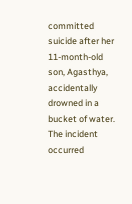committed suicide after her 11-month-old son, Agasthya, accidentally drowned in a bucket of water. The incident occurred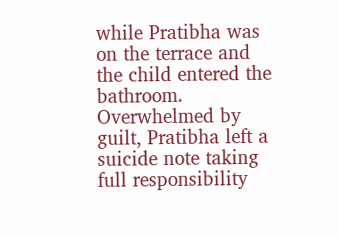while Pratibha was on the terrace and the child entered the bathroom. Overwhelmed by guilt, Pratibha left a suicide note taking full responsibility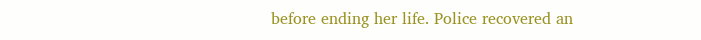before ending her life. Police recovered an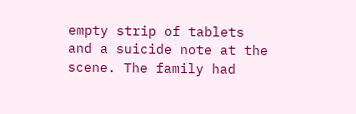empty strip of tablets and a suicide note at the scene. The family had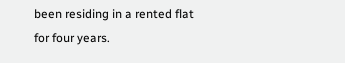been residing in a rented flat for four years.